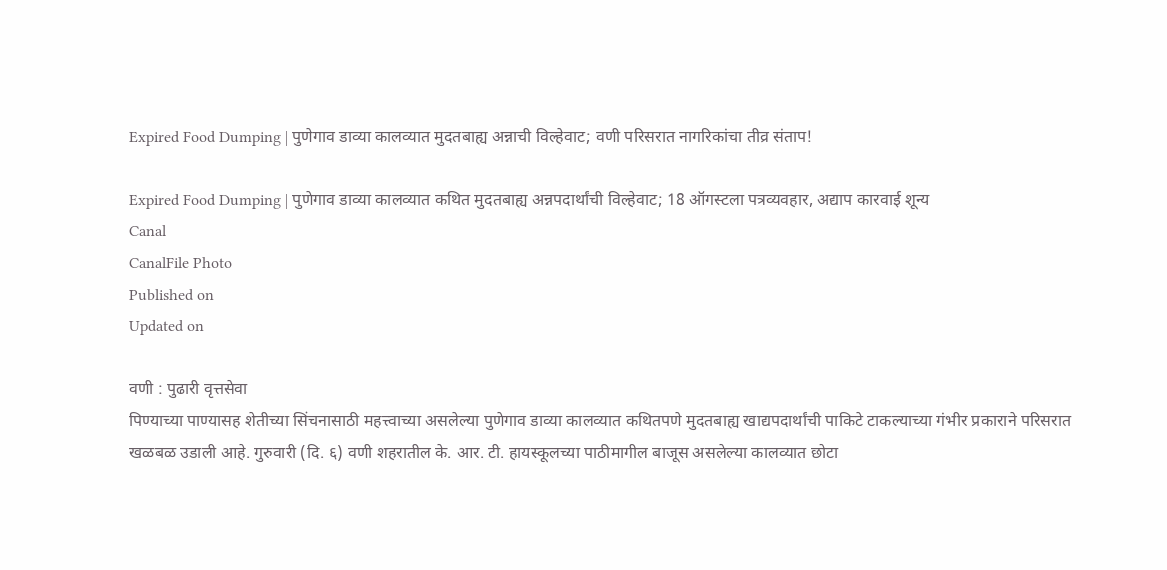Expired Food Dumping | पुणेगाव डाव्या कालव्यात मुदतबाह्य अन्नाची विल्हेवाट; वणी परिसरात नागरिकांचा तीव्र संताप!

Expired Food Dumping | पुणेगाव डाव्या कालव्यात कथित मुदतबाह्य अन्नपदार्थांची विल्हेवाट; 18 ऑगस्टला पत्रव्यवहार, अद्याप कारवाई शून्य
Canal
CanalFile Photo
Published on
Updated on

वणी : पुढारी वृत्तसेवा
पिण्याच्या पाण्यासह शेतीच्या सिंचनासाठी महत्त्वाच्या असलेल्या पुणेगाव डाव्या कालव्यात कथितपणे मुदतबाह्य खाद्यपदार्थांची पाकिटे टाकल्याच्या गंभीर प्रकाराने परिसरात खळबळ उडाली आहे. गुरुवारी (दि. ६) वणी शहरातील के. आर. टी. हायस्कूलच्या पाठीमागील बाजूस असलेल्या कालव्यात छोटा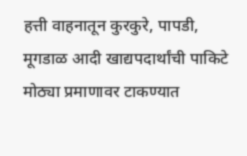हत्ती वाहनातून कुरकुरे, पापडी, मूगडाळ आदी खाद्यपदार्थांची पाकिटे मोठ्या प्रमाणावर टाकण्यात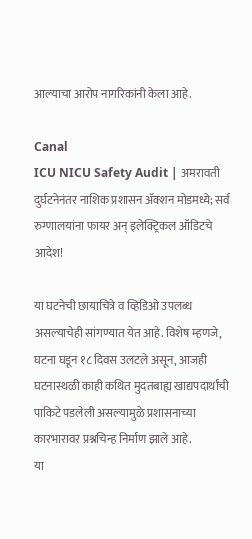आल्याचा आरोप नागरिकांनी केला आहे.

Canal
ICU NICU Safety Audit | अमरावती दुर्घटनेनंतर नाशिक प्रशासन ॲक्शन मोडमध्ये; सर्व रुग्णालयांना फायर अन् इलेक्ट्रिकल ऑडिटचे आदेश!

या घटनेची छायाचित्रे व व्हिडिओ उपलब्ध असल्याचेही सांगण्यात येत आहे. विशेष म्हणजे, घटना घडून १८ दिवस उलटले असून, आजही घटनास्थळी काही कथित मुदतबाह्य खाद्यपदार्थांची पाकिटे पडलेली असल्यामुळे प्रशासनाच्या कारभारावर प्रश्नचिन्ह निर्माण झाले आहे.
या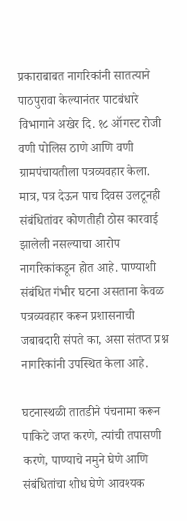प्रकाराबाबत नागरिकांनी सातत्याने पाठपुरावा केल्यानंतर पाटबंधारे विभागाने अखेर दि. १८ ऑगस्ट रोजी वणी पोलिस ठाणे आणि वणी ग्रामपंचायतीला पत्रव्यवहार केला. मात्र, पत्र देऊन पाच दिवस उलटूनही संबंधितांवर कोणतीही ठोस कारवाई झालेली नसल्याचा आरोप नागरिकांकडून होत आहे. पाण्याशी संबंधित गंभीर घटना असताना केवळ पत्रव्यवहार करून प्रशासनाची जबाबदारी संपते का, असा संतप्त प्रश्न नागरिकांनी उपस्थित केला आहे.

घटनास्थळी तातडीने पंचनामा करून पाकिटे जप्त करणे, त्यांची तपासणी करणे, पाण्याचे नमुने घेणे आणि संबंधितांचा शोध घेणे आवश्यक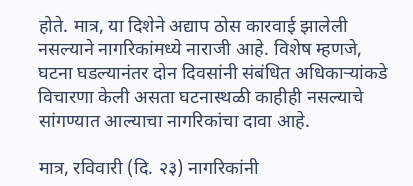होते. मात्र, या दिशेने अद्याप ठोस कारवाई झालेली नसल्याने नागरिकांमध्ये नाराजी आहे. विशेष म्हणजे, घटना घडल्यानंतर दोन दिवसांनी संबंधित अधिकाऱ्यांकडे विचारणा केली असता घटनास्थळी काहीही नसल्याचे सांगण्यात आल्याचा नागरिकांचा दावा आहे.

मात्र, रविवारी (दि. २३) नागरिकांनी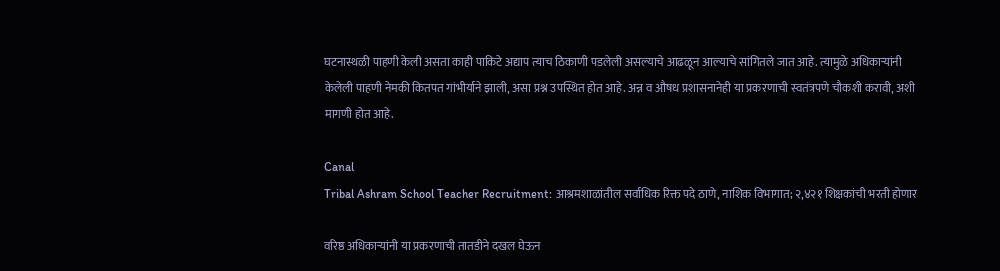घटनास्थळी पाहणी केली असता काही पाकिटे अद्याप त्याच ठिकाणी पडलेली असल्याचे आढळून आल्याचे सांगितले जात आहे. त्यामुळे अधिकाऱ्यांनी केलेली पाहणी नेमकी कितपत गांभीर्याने झाली, असा प्रश्न उपस्थित होत आहे. अन्न व औषध प्रशासनानेही या प्रकरणाची स्वतंत्रपणे चौकशी करावी, अशी मागणी होत आहे.

Canal
Tribal Ashram School Teacher Recruitment: आश्रमशाळांतील सर्वाधिक रिक्त पदे ठाणे, नाशिक विभागात; २,४२१ शिक्षकांची भरती होणार

वरिष्ठ अधिकाऱ्यांनी या प्रकरणाची तातडीने दखल घेऊन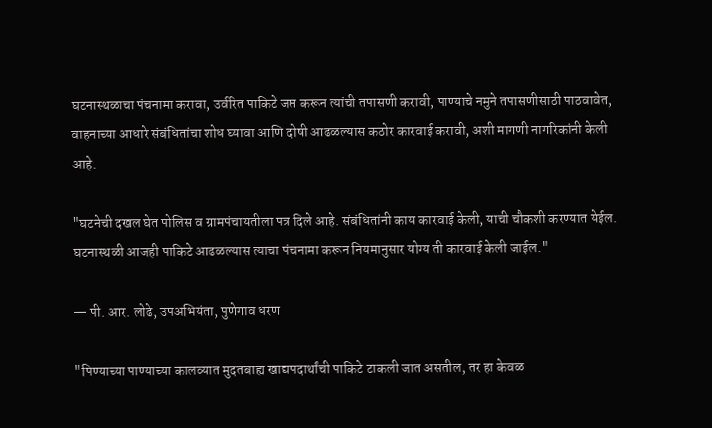घटनास्थळाचा पंचनामा करावा, उर्वरित पाकिटे जप्त करून त्यांची तपासणी करावी, पाण्याचे नमुने तपासणीसाठी पाठवावेत, वाहनाच्या आधारे संबंधितांचा शोध घ्यावा आणि दोषी आढळल्यास कठोर कारवाई करावी, अशी मागणी नागरिकांनी केली आहे.

"घटनेची दखल घेत पोलिस व ग्रामपंचायतीला पत्र दिले आहे. संबंधितांनी काय कारवाई केली, याची चौकशी करण्यात येईल. घटनास्थळी आजही पाकिटे आढळल्यास त्याचा पंचनामा करून नियमानुसार योग्य ती कारवाई केली जाईल."

— पी. आर. लोढे, उपअभियंता, पुणेगाव धरण

"पिण्याच्या पाण्याच्या कालव्यात मुदतबाह्य खाद्यपदार्थांची पाकिटे टाकली जात असतील, तर हा केवळ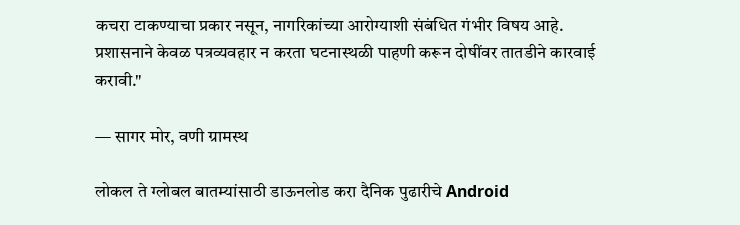कचरा टाकण्याचा प्रकार नसून, नागरिकांच्या आरोग्याशी संबंधित गंभीर विषय आहे. प्रशासनाने केवळ पत्रव्यवहार न करता घटनास्थळी पाहणी करून दोषींवर तातडीने कारवाई करावी."

— सागर मोर, वणी ग्रामस्थ

लोकल ते ग्लोबल बातम्यांसाठी डाऊनलोड करा दैनिक पुढारीचे Android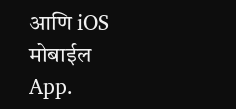आणि iOS मोबाईल App.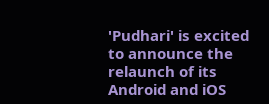'Pudhari' is excited to announce the relaunch of its Android and iOS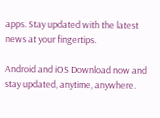apps. Stay updated with the latest news at your fingertips.

Android and iOS Download now and stay updated, anytime, anywhere.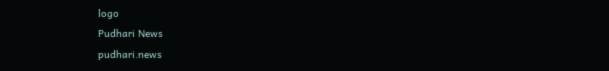logo
Pudhari News
pudhari.news